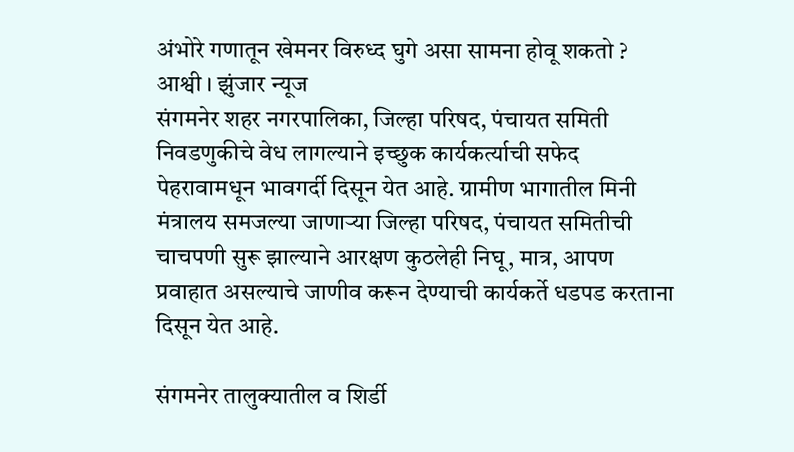अंभोरे गणातून खेमनर विरुध्द घुगे असा सामना होवू शकतो ?
आश्वी । झुंजार न्यूज
संगमनेर शहर नगरपालिका, जिल्हा परिषद, पंचायत समिती निवडणुकीचे वेध लागल्याने इच्छुक कार्यकर्त्याची सफेद पेहरावामधून भावगर्दी दिसून येत आहे. ग्रामीण भागातील मिनी मंत्रालय समजल्या जाणाऱ्या जिल्हा परिषद, पंचायत समितीची चाचपणी सुरू झाल्याने आरक्षण कुठलेही निघू, मात्र, आपण प्रवाहात असल्याचे जाणीव करून देण्याची कार्यकर्ते धडपड करताना दिसून येत आहे.

संगमनेर तालुक्यातील व शिर्डी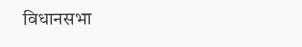विधानसभा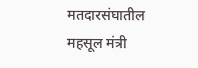मतदारसंघातील महसूल मंत्री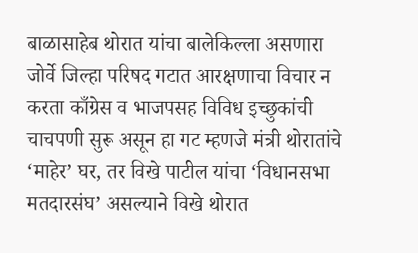बाळासाहेब थोरात यांचा बालेकिल्ला असणारा जोर्वे जिल्हा परिषद गटात आरक्षणाचा विचार न करता काँग्रेस व भाजपसह विविध इच्छुकांची चाचपणी सुरू असून हा गट म्हणजे मंत्री थोरातांचे ‘माहेर’ घर, तर विखे पाटील यांचा ‘विधानसभा मतदारसंघ’ असल्याने विखे थोरात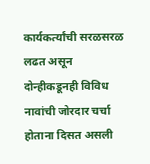कार्यकर्त्यांची सरळसरळ लढत असून दोन्हीकडूनही विविध नावांची जोरदार चर्चा होताना दिसत असली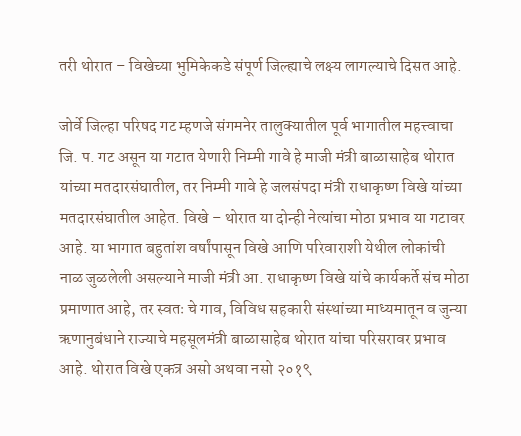तरी थोरात – विखेच्या भुमिकेकडे संपूर्ण जिल्ह्याचे लक्ष्य लागल्याचे दिसत आहे.

जोर्वे जिल्हा परिषद गट म्हणजे संगमनेर तालुक्यातील पूर्व भागातील महत्त्वाचा जि. प. गट असून या गटात येणारी निम्मी गावे हे माजी मंत्री बाळासाहेब थोरात यांच्या मतदारसंघातील, तर निम्मी गावे हे जलसंपदा मंत्री राधाकृष्ण विखे यांच्या मतदारसंघातील आहेत. विखे – थोरात या दोन्ही नेत्यांचा मोठा प्रभाव या गटावर आहे. या भागात बहुतांश वर्षांपासून विखे आणि परिवाराशी येथील लोकांची नाळ जुळलेली असल्याने माजी मंत्री आ. राधाकृष्ण विखे यांचे कार्यकर्ते संच मोठा प्रमाणात आहे, तर स्वतः चे गाव, विविध सहकारी संस्थांच्या माध्यमातून व जुन्या ऋणानुबंधाने राज्याचे महसूलमंत्री बाळासाहेब थोरात यांचा परिसरावर प्रभाव आहे. थोरात विखे एकत्र असो अथवा नसो २०१९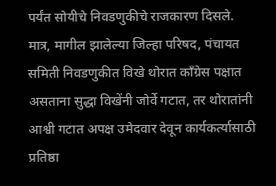पर्यंत सोयीचे निवडणुकीचे राजकारण दिसले. मात्र, मागील झालेल्या जिल्हा परिषद, पंचायत समिती निवडणुकीत विखे थोरात काँग्रेस पक्षात असताना सुद्धा विखेंनी जोर्वे गटात, तर थोरातांनी आश्वी गटात अपक्ष उमेदवार देवून कार्यकर्त्यासाठी प्रतिष्ठा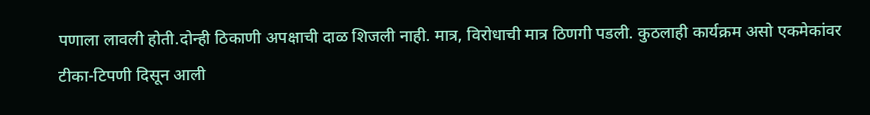पणाला लावली होती.दोन्ही ठिकाणी अपक्षाची दाळ शिजली नाही. मात्र, विरोधाची मात्र ठिणगी पडली. कुठलाही कार्यक्रम असो एकमेकांवर टीका-टिपणी दिसून आली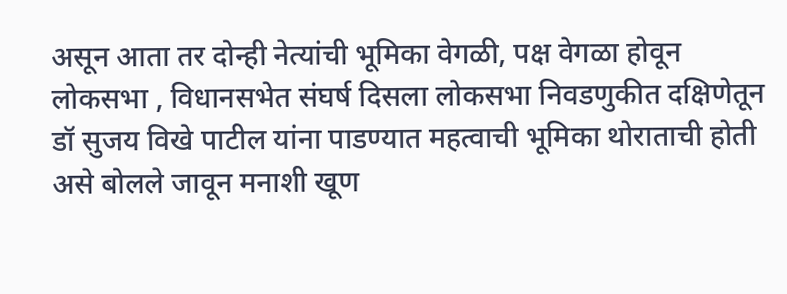असून आता तर दोन्ही नेत्यांची भूमिका वेगळी, पक्ष वेगळा होवून लोकसभा , विधानसभेत संघर्ष दिसला लोकसभा निवडणुकीत दक्षिणेतून डॉ सुजय विखे पाटील यांना पाडण्यात महत्वाची भूमिका थोराताची होती असे बोलले जावून मनाशी खूण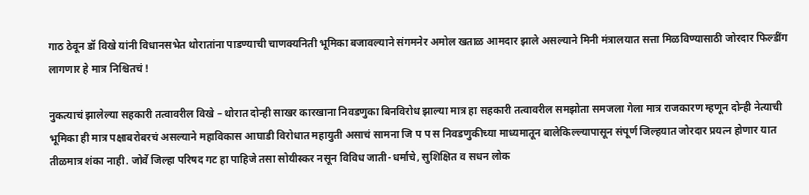गाठ ठेवून डॉ विखे यांनी विधानसभेत थोरातांना पाडण्याची चाणक्यनिती भूमिका बजावल्याने संगमनेर अमोल खताळ आमदार झाले असल्याने मिनी मंत्रालयात सत्ता मिळविण्यासाठी जोरदार फिल्डींग लागणार हे मात्र निश्चितचं !

नुकत्याचं झालेल्या सहकारी तत्वावरील विखे – थोरात दोन्ही साखर कारखाना निवडणुका बिनविरोध झाल्या मात्र हा सहकारी तत्वावरील समझोता समजला गेला मात्र राजकारण म्हणून दोन्ही नेत्याची भूमिका ही मात्र पक्षाबरोबरचं असल्याने महाविकास आघाडी विरोधात महायुती असाचं सामना जि प प स निवडणुकीच्या माध्यमातून बालेकिल्ल्यापासून संपूर्ण जिल्हयात जोरदार प्रयत्न होणार यात तीळमात्र शंका नाही. जोर्वे जिल्हा परिषद गट हा पाहिजे तसा सोयीस्कर नसून विविध जाती-धर्माचे, सुशिक्षित व सधन लोक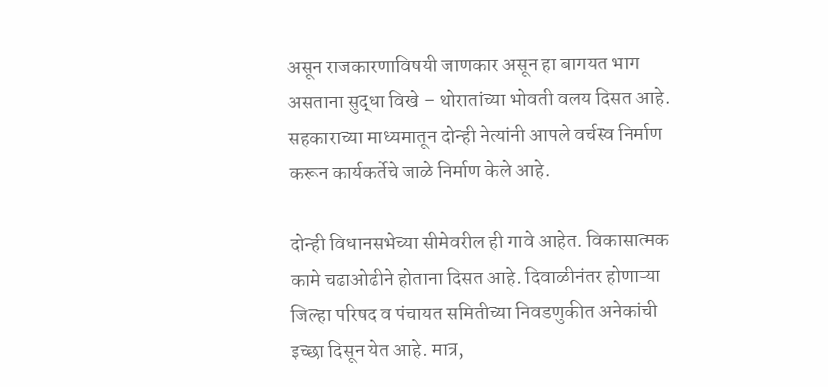असून राजकारणाविषयी जाणकार असून हा बागयत भाग असताना सुद्धा विखे – थोरातांच्या भोवती वलय दिसत आहे. सहकाराच्या माध्यमातून दोन्ही नेत्यांनी आपले वर्चस्व निर्माण करून कार्यकर्तेचे जाळे निर्माण केले आहे.

दोन्ही विधानसभेच्या सीमेवरील ही गावे आहेत. विकासात्मक कामे चढाओढीने होताना दिसत आहे. दिवाळीनंतर होणाऱ्या जिल्हा परिषद व पंचायत समितीच्या निवडणुकीत अनेकांची इच्छा दिसून येत आहे. मात्र,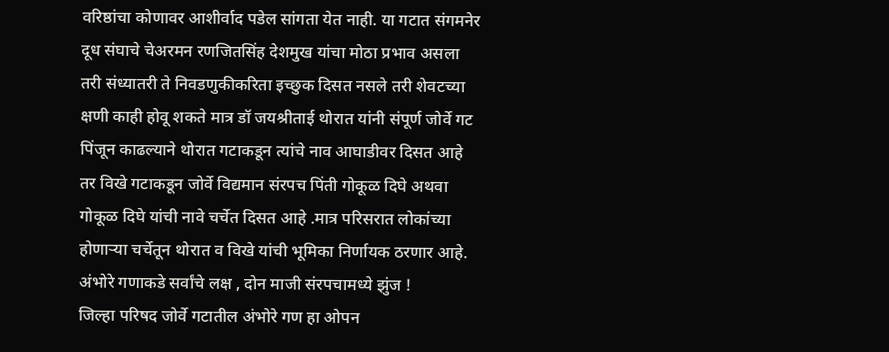वरिष्ठांचा कोणावर आशीर्वाद पडेल सांगता येत नाही. या गटात संगमनेर दूध संघाचे चेअरमन रणजितसिंह देशमुख यांचा मोठा प्रभाव असला तरी संध्यातरी ते निवडणुकीकरिता इच्छुक दिसत नसले तरी शेवटच्या क्षणी काही होवू शकते मात्र डॉ जयश्रीताई थोरात यांनी संपूर्ण जोर्वे गट पिंजून काढल्याने थोरात गटाकडून त्यांचे नाव आघाडीवर दिसत आहे तर विखे गटाकडून जोर्वे विद्यमान संरपच पिंती गोकूळ दिघे अथवा गोकूळ दिघे यांची नावे चर्चेत दिसत आहे .मात्र परिसरात लोकांच्या होणाऱ्या चर्चेतून थोरात व विखे यांची भूमिका निर्णायक ठरणार आहे.
अंभोरे गणाकडे सर्वांचे लक्ष , दोन माजी संरपचामध्ये झुंज !
जिल्हा परिषद जोर्वे गटातील अंभोरे गण हा ओपन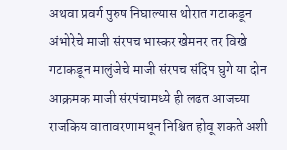अथवा प्रवर्ग पुरुष निघाल्यास थोरात गटाकडून अंभोरेचे माजी संरपच भास्कर खेमनर तर विखे गटाकडून मालुंजेचे माजी संरपच संदिप घुगे या दोन आक्रमक माजी संरपंचामध्ये ही लढत आजच्या राजकिय वातावरणामधून निश्चित होवू शकते अशी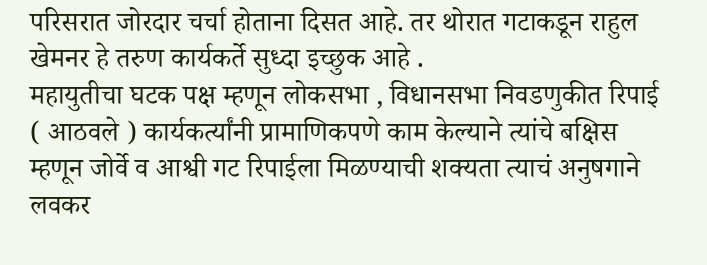परिसरात जोरदार चर्चा होताना दिसत आहे. तर थोरात गटाकडून राहुल खेमनर हे तरुण कार्यकर्ते सुध्दा इच्छुक आहे .
महायुतीचा घटक पक्ष म्हणून लोकसभा , विधानसभा निवडणुकीत रिपाई ( आठवले ) कार्यकर्त्यांनी प्रामाणिकपणे काम केल्याने त्यांचे बक्षिस म्हणून जोर्वे व आश्वी गट रिपाईला मिळण्याची शक्यता त्याचं अनुषगाने लवकर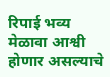रिपाई भव्य मेळावा आश्वी होणार असल्याचे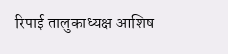रिपाई तालुकाध्यक्ष आशिष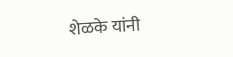शेळके यांनी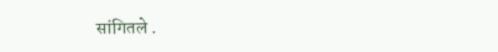सांगितले .